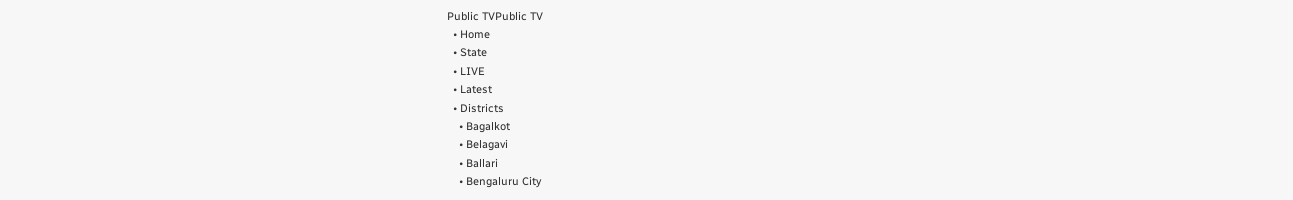Public TVPublic TV
  • Home
  • State
  • LIVE
  • Latest
  • Districts
    • Bagalkot
    • Belagavi
    • Ballari
    • Bengaluru City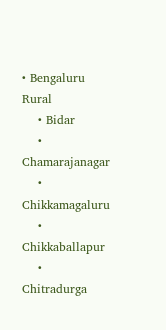• Bengaluru Rural
    • Bidar
    • Chamarajanagar
    • Chikkamagaluru
    • Chikkaballapur
    • Chitradurga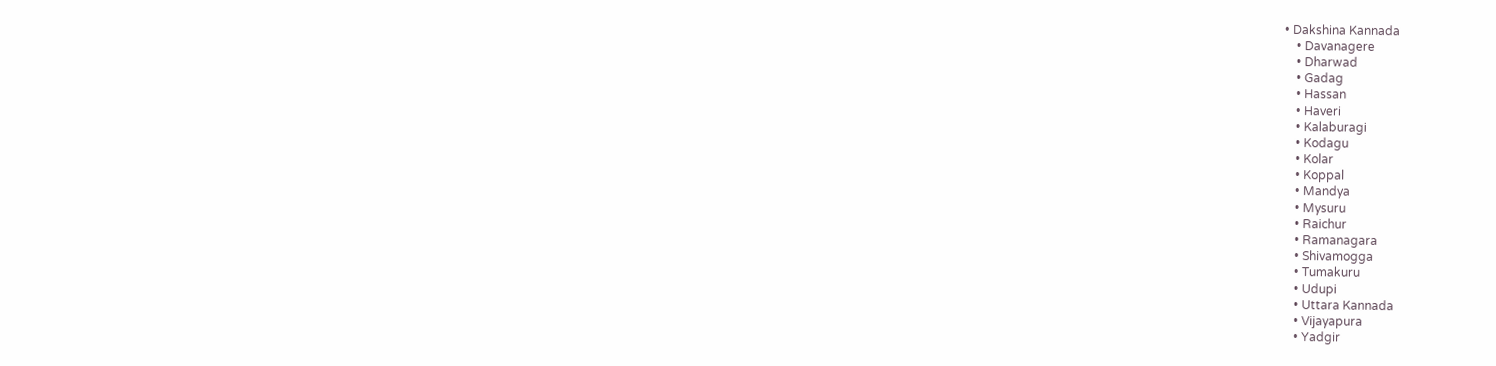• Dakshina Kannada
    • Davanagere
    • Dharwad
    • Gadag
    • Hassan
    • Haveri
    • Kalaburagi
    • Kodagu
    • Kolar
    • Koppal
    • Mandya
    • Mysuru
    • Raichur
    • Ramanagara
    • Shivamogga
    • Tumakuru
    • Udupi
    • Uttara Kannada
    • Vijayapura
    • Yadgir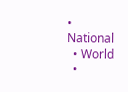• National
  • World
  •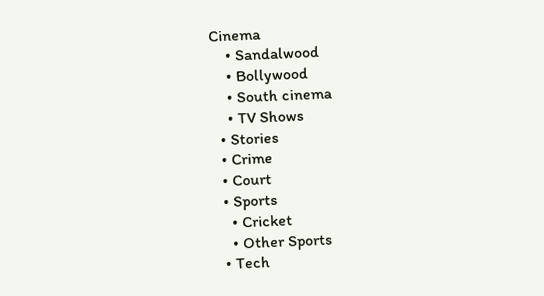Cinema
    • Sandalwood
    • Bollywood
    • South cinema
    • TV Shows
  • Stories
  • Crime
  • Court
  • Sports
    • Cricket
    • Other Sports
  • Tech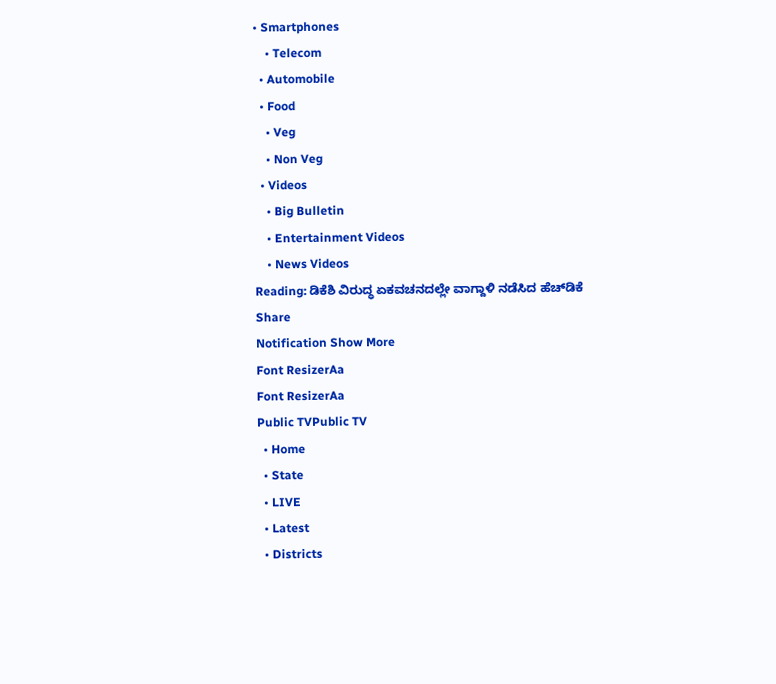• Smartphones
    • Telecom
  • Automobile
  • Food
    • Veg
    • Non Veg
  • Videos
    • Big Bulletin
    • Entertainment Videos
    • News Videos
Reading: ಡಿಕೆಶಿ ವಿರುದ್ಧ ಏಕವಚನದಲ್ಲೇ ವಾಗ್ದಾಳಿ ನಡೆಸಿದ ಹೆಚ್‌ಡಿಕೆ
Share
Notification Show More
Font ResizerAa
Font ResizerAa
Public TVPublic TV
  • Home
  • State
  • LIVE
  • Latest
  • Districts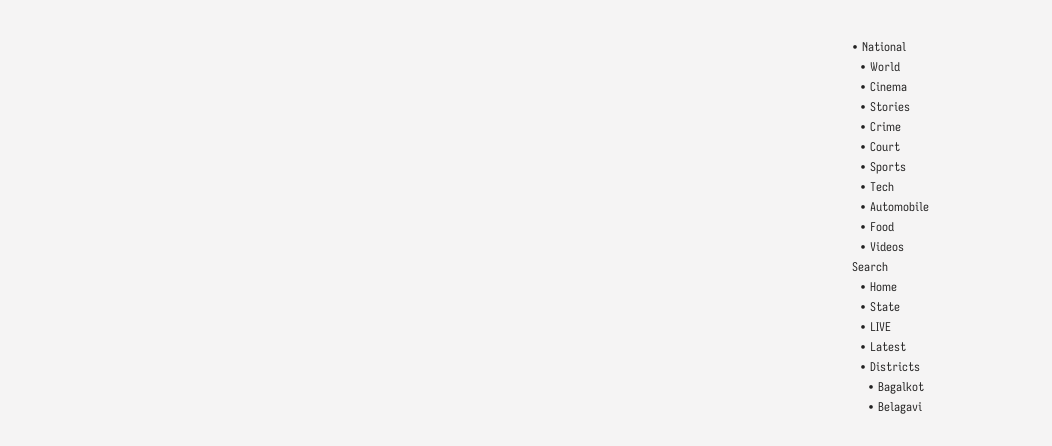• National
  • World
  • Cinema
  • Stories
  • Crime
  • Court
  • Sports
  • Tech
  • Automobile
  • Food
  • Videos
Search
  • Home
  • State
  • LIVE
  • Latest
  • Districts
    • Bagalkot
    • Belagavi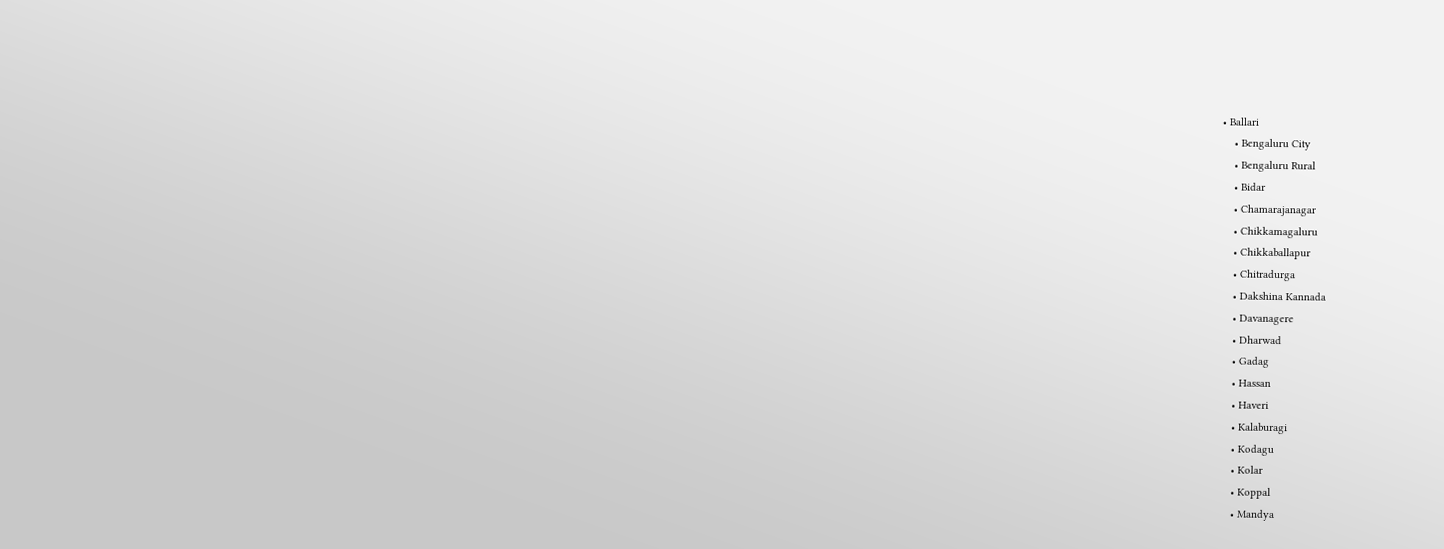• Ballari
    • Bengaluru City
    • Bengaluru Rural
    • Bidar
    • Chamarajanagar
    • Chikkamagaluru
    • Chikkaballapur
    • Chitradurga
    • Dakshina Kannada
    • Davanagere
    • Dharwad
    • Gadag
    • Hassan
    • Haveri
    • Kalaburagi
    • Kodagu
    • Kolar
    • Koppal
    • Mandya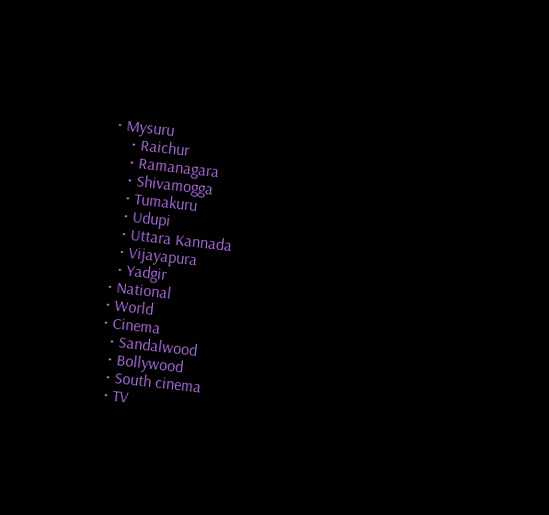• Mysuru
    • Raichur
    • Ramanagara
    • Shivamogga
    • Tumakuru
    • Udupi
    • Uttara Kannada
    • Vijayapura
    • Yadgir
  • National
  • World
  • Cinema
    • Sandalwood
    • Bollywood
    • South cinema
    • TV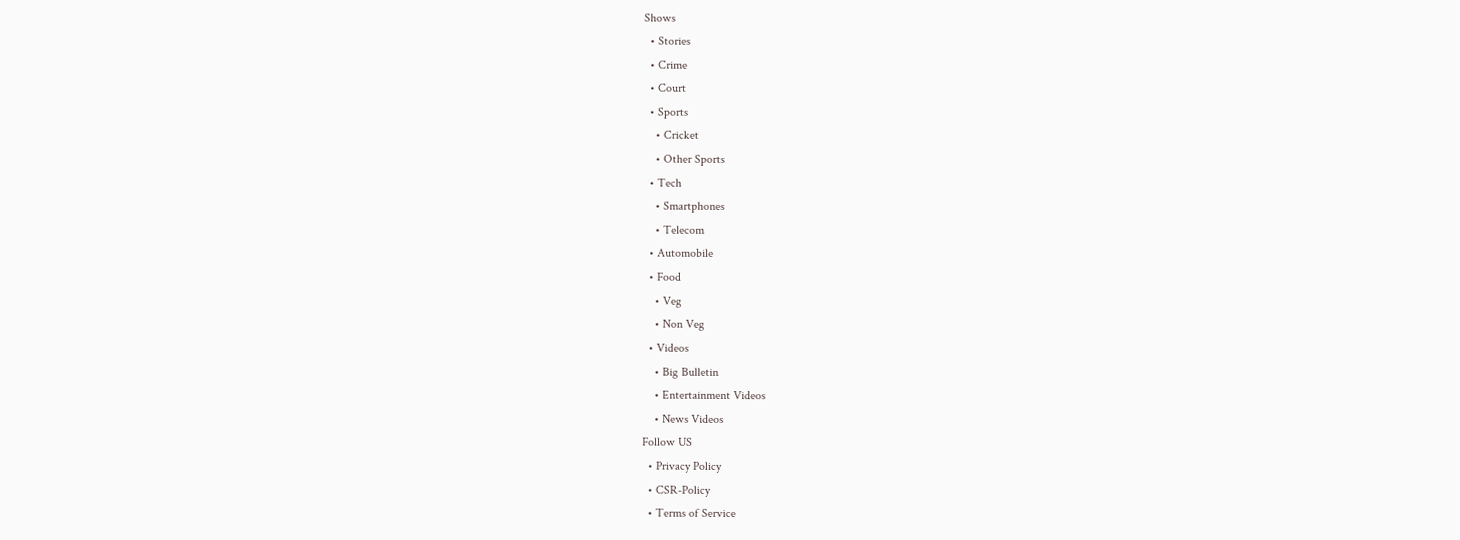Shows
  • Stories
  • Crime
  • Court
  • Sports
    • Cricket
    • Other Sports
  • Tech
    • Smartphones
    • Telecom
  • Automobile
  • Food
    • Veg
    • Non Veg
  • Videos
    • Big Bulletin
    • Entertainment Videos
    • News Videos
Follow US
  • Privacy Policy
  • CSR-Policy
  • Terms of Service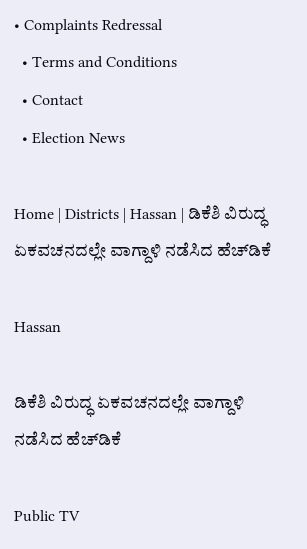• Complaints Redressal
  • Terms and Conditions
  • Contact
  • Election News

Home | Districts | Hassan | ಡಿಕೆಶಿ ವಿರುದ್ಧ ಏಕವಚನದಲ್ಲೇ ವಾಗ್ದಾಳಿ ನಡೆಸಿದ ಹೆಚ್‌ಡಿಕೆ

Hassan

ಡಿಕೆಶಿ ವಿರುದ್ಧ ಏಕವಚನದಲ್ಲೇ ವಾಗ್ದಾಳಿ ನಡೆಸಿದ ಹೆಚ್‌ಡಿಕೆ

Public TV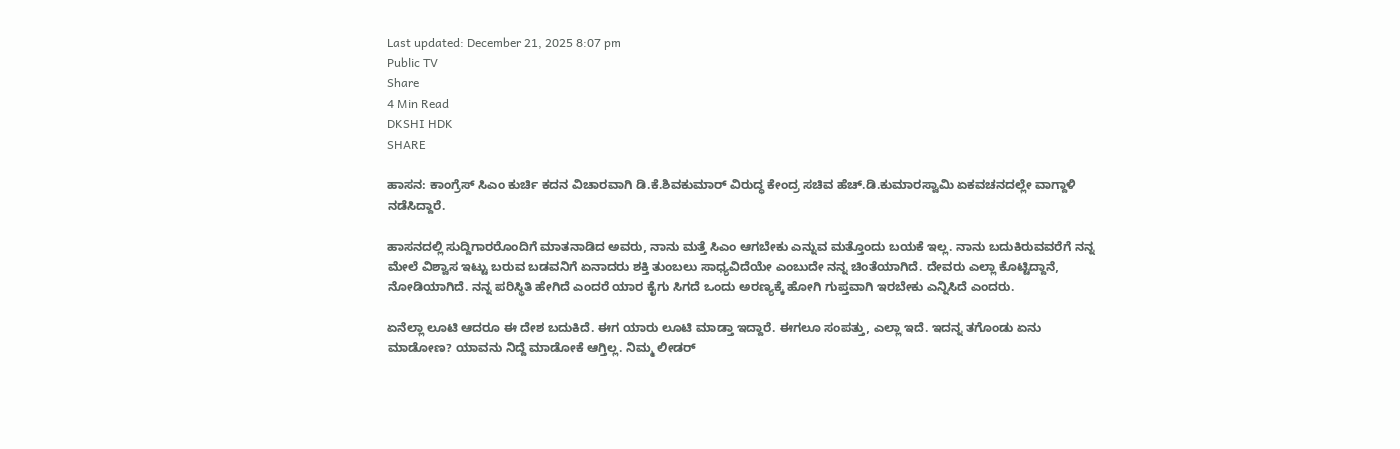Last updated: December 21, 2025 8:07 pm
Public TV
Share
4 Min Read
DKSHI HDK
SHARE

ಹಾಸನ: ಕಾಂಗ್ರೆಸ್ ಸಿಎಂ ಕುರ್ಚಿ ಕದನ ವಿಚಾರವಾಗಿ ಡಿ.ಕೆ.ಶಿವಕುಮಾರ್ ವಿರುದ್ಧ ಕೇಂದ್ರ ಸಚಿವ ಹೆಚ್.ಡಿ.ಕುಮಾರಸ್ವಾಮಿ ಏಕವಚನದಲ್ಲೇ ವಾಗ್ದಾಳಿ ನಡೆಸಿದ್ದಾರೆ.

ಹಾಸನದಲ್ಲಿ ಸುದ್ದಿಗಾರರೊಂದಿಗೆ ಮಾತನಾಡಿದ ಅವರು, ನಾನು ಮತ್ತೆ ಸಿಎಂ ಆಗಬೇಕು ಎನ್ನುವ ಮತ್ತೊಂದು ಬಯಕೆ ಇಲ್ಲ. ನಾನು ಬದುಕಿರುವವರೆಗೆ ನನ್ನ ಮೇಲೆ ವಿಶ್ವಾಸ ಇಟ್ಟು ಬರುವ ಬಡವನಿಗೆ ಏನಾದರು ಶಕ್ತಿ ತುಂಬಲು ಸಾಧ್ಯವಿದೆಯೇ ಎಂಬುದೇ ನನ್ನ ಚಿಂತೆಯಾಗಿದೆ. ದೇವರು ಎಲ್ಲಾ ಕೊಟ್ಟಿದ್ದಾನೆ, ನೋಡಿಯಾಗಿದೆ. ನನ್ನ ಪರಿಸ್ಥಿತಿ ಹೇಗಿದೆ ಎಂದರೆ ಯಾರ ಕೈಗು ಸಿಗದೆ ಒಂದು ಅರಣ್ಯಕ್ಕೆ ಹೋಗಿ ಗುಪ್ತವಾಗಿ ಇರಬೇಕು ಎನ್ನಿಸಿದೆ ಎಂದರು.

ಏನೆಲ್ಲಾ ಲೂಟಿ ಆದರೂ ಈ ದೇಶ ಬದುಕಿದೆ. ಈಗ ಯಾರು ಲೂಟಿ ಮಾಡ್ತಾ ಇದ್ದಾರೆ. ಈಗಲೂ ಸಂಪತ್ತು, ಎಲ್ಲಾ ಇದೆ. ಇದನ್ನ ತಗೊಂಡು ಏನು ಮಾಡೋಣ? ಯಾವನು ನಿದ್ದೆ ಮಾಡೋಕೆ ಆಗ್ತಿಲ್ಲ. ನಿಮ್ಮ ಲೀಡರ್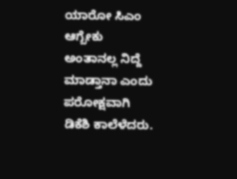ಯಾರೋ ಸಿಎಂ ಆಗ್ಬೇಕು ಅಂತಾನಲ್ಲ ನಿದ್ದೆ ಮಾಡ್ತಾನಾ ಎಂದು ಪರೋಕ್ಷವಾಗಿ ಡಿಕೆಶಿ ಕಾಲೆಳೆದರು.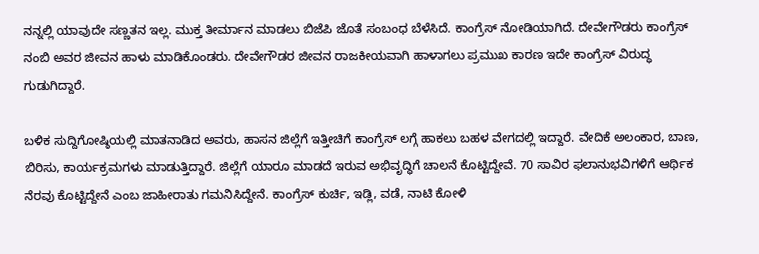ನನ್ನಲ್ಲಿ ಯಾವುದೇ ಸಣ್ಣತನ ಇಲ್ಲ. ಮುಕ್ತ ತೀರ್ಮಾನ ಮಾಡಲು ಬಿಜೆಪಿ ಜೊತೆ ಸಂಬಂಧ ಬೆಳೆಸಿದೆ. ಕಾಂಗ್ರೆಸ್ ನೋಡಿಯಾಗಿದೆ. ದೇವೇಗೌಡರು ಕಾಂಗ್ರೆಸ್ ನಂಬಿ ಅವರ ಜೀವನ ಹಾಳು ಮಾಡಿಕೊಂಡರು. ದೇವೇಗೌಡರ ಜೀವನ ರಾಜಕೀಯವಾಗಿ ಹಾಳಾಗಲು ಪ್ರಮುಖ ಕಾರಣ ಇದೇ ಕಾಂಗ್ರೆಸ್ ವಿರುದ್ಧ ಗುಡುಗಿದ್ದಾರೆ.

ಬಳಿಕ ಸುದ್ದಿಗೋಷ್ಠಿಯಲ್ಲಿ ಮಾತನಾಡಿದ ಅವರು, ಹಾಸನ ಜಿಲ್ಲೆಗೆ ಇತ್ತೀಚಿಗೆ ಕಾಂಗ್ರೆಸ್ ಲಗ್ಗೆ ಹಾಕಲು ಬಹಳ ವೇಗದಲ್ಲಿ ಇದ್ದಾರೆ. ವೇದಿಕೆ ಅಲಂಕಾರ, ಬಾಣ, ಬಿರಿಸು, ಕಾರ್ಯಕ್ರಮಗಳು ಮಾಡುತ್ತಿದ್ದಾರೆ. ಜಿಲ್ಲೆಗೆ ಯಾರೂ ಮಾಡದೆ ಇರುವ ಅಭಿವೃದ್ಧಿಗೆ ಚಾಲನೆ ಕೊಟ್ಟಿದ್ದೇವೆ. 70 ಸಾವಿರ ಫಲಾನುಭವಿಗಳಿಗೆ ಆರ್ಥಿಕ ನೆರವು ಕೊಟ್ಟಿದ್ದೇನೆ ಎಂಬ ಜಾಹೀರಾತು ಗಮನಿಸಿದ್ದೇನೆ. ಕಾಂಗ್ರೆಸ್ ಕುರ್ಚಿ, ಇಡ್ಲಿ, ವಡೆ, ನಾಟಿ ಕೋಳಿ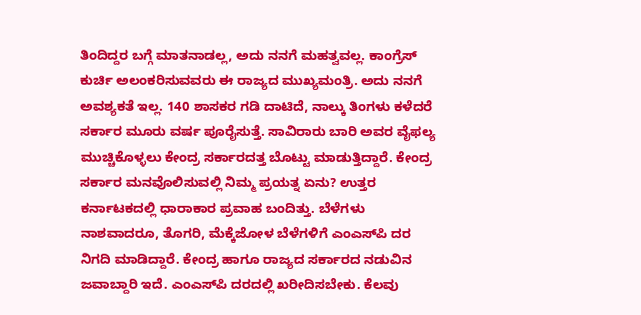ತಿಂದಿದ್ದರ ಬಗ್ಗೆ ಮಾತನಾಡಲ್ಲ, ಅದು ನನಗೆ ಮಹತ್ವವಲ್ಲ. ಕಾಂಗ್ರೆಸ್ ಕುರ್ಚಿ ಅಲಂಕರಿಸುವವರು ಈ ರಾಜ್ಯದ ಮುಖ್ಯಮಂತ್ರಿ. ಅದು ನನಗೆ ಅವಶ್ಯಕತೆ ಇಲ್ಲ. 140 ಶಾಸಕರ ಗಡಿ ದಾಟಿದೆ, ನಾಲ್ಕು ತಿಂಗಳು ಕಳೆದರೆ ಸರ್ಕಾರ ಮೂರು ವರ್ಷ ಪೂರೈಸುತ್ತೆ. ಸಾವಿರಾರು ಬಾರಿ ಅವರ ವೈಫಲ್ಯ ಮುಚ್ಚಿಕೊಳ್ಳಲು ಕೇಂದ್ರ ಸರ್ಕಾರದತ್ತ ಬೊಟ್ಟು ಮಾಡುತ್ತಿದ್ದಾರೆ. ಕೇಂದ್ರ ಸರ್ಕಾರ ಮನವೊಲಿಸುವಲ್ಲಿ ನಿಮ್ಮ ಪ್ರಯತ್ನ ಏನು? ಉತ್ತರ ಕರ್ನಾಟಕದಲ್ಲಿ ಧಾರಾಕಾರ ಪ್ರವಾಹ ಬಂದಿತ್ತು. ಬೆಳೆಗಳು ನಾಶವಾದರೂ, ತೊಗರಿ, ಮೆಕ್ಕೆಜೋಳ ಬೆಳೆಗಳಿಗೆ ಎಂಎಸ್‌ಪಿ ದರ ನಿಗದಿ ಮಾಡಿದ್ದಾರೆ. ಕೇಂದ್ರ ಹಾಗೂ ರಾಜ್ಯದ ಸರ್ಕಾರದ ನಡುವಿನ ಜವಾಬ್ದಾರಿ ಇದೆ. ಎಂಎಸ್‌ಪಿ ದರದಲ್ಲಿ ಖರೀದಿಸಬೇಕು. ಕೆಲವು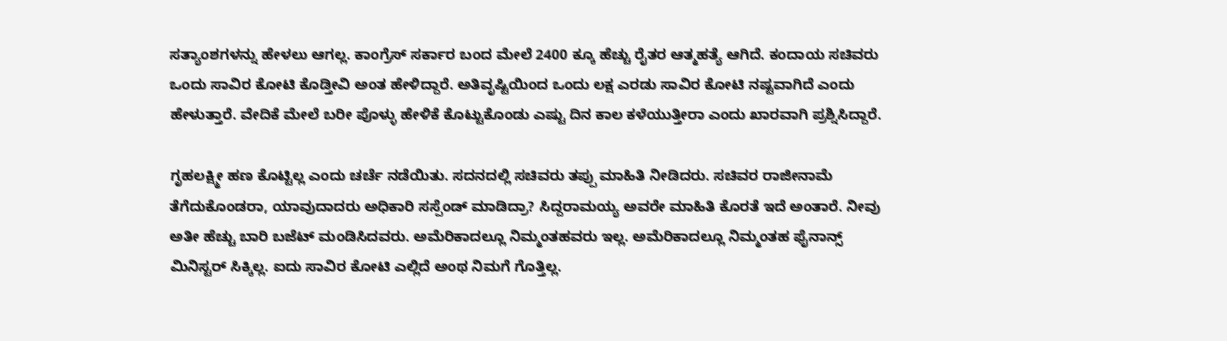ಸತ್ಯಾಂಶಗಳನ್ನು ಹೇಳಲು ಆಗಲ್ಲ. ಕಾಂಗ್ರೆಸ್ ಸರ್ಕಾರ ಬಂದ ಮೇಲೆ 2400 ಕ್ಕೂ ಹೆಚ್ಚು ರೈತರ ಆತ್ಮಹತ್ಯೆ ಆಗಿದೆ. ಕಂದಾಯ ಸಚಿವರು ಒಂದು ಸಾವಿರ ಕೋಟಿ ಕೊಡ್ತೀವಿ ಅಂತ ಹೇಳಿದ್ದಾರೆ. ಅತಿವೃಷ್ಟಿಯಿಂದ ಒಂದು ಲಕ್ಷ ಎರಡು ಸಾವಿರ ಕೋಟಿ ನಷ್ಟವಾಗಿದೆ ಎಂದು ಹೇಳುತ್ತಾರೆ. ವೇದಿಕೆ ಮೇಲೆ ಬರೀ ಪೊಳ್ಳು ಹೇಳಿಕೆ ಕೊಟ್ಟುಕೊಂಡು ಎಷ್ಟು ದಿನ ಕಾಲ ಕಳೆಯುತ್ತೀರಾ ಎಂದು ಖಾರವಾಗಿ ಪ್ರಶ್ನಿಸಿದ್ದಾರೆ.

ಗೃಹಲಕ್ಷ್ಮೀ ಹಣ ಕೊಟ್ಟಿಲ್ಲ ಎಂದು ಚರ್ಚೆ ನಡೆಯಿತು. ಸದನದಲ್ಲಿ ಸಚಿವರು ತಪ್ಪು ಮಾಹಿತಿ ನೀಡಿದರು. ಸಚಿವರ ರಾಜೀನಾಮೆ ತೆಗೆದುಕೊಂಡರಾ, ಯಾವುದಾದರು ಅಧಿಕಾರಿ ಸಸ್ಪೆಂಡ್ ಮಾಡಿದ್ರಾ? ಸಿದ್ದರಾಮಯ್ಯ ಅವರೇ ಮಾಹಿತಿ ಕೊರತೆ ಇದೆ ಅಂತಾರೆ. ನೀವು ಅತೀ ಹೆಚ್ಚು ಬಾರಿ ಬಜೆಟ್ ಮಂಡಿಸಿದವರು. ಅಮೆರಿಕಾದಲ್ಲೂ ನಿಮ್ಮಂತಹವರು ಇಲ್ಲ. ಅಮೆರಿಕಾದಲ್ಲೂ ನಿಮ್ಮಂತಹ ಫೈನಾನ್ಸ್ ಮಿನಿಸ್ಟರ್ ಸಿಕ್ಕಿಲ್ಲ. ಐದು ಸಾವಿರ ಕೋಟಿ ಎಲ್ಲಿದೆ ಅಂಥ ನಿಮಗೆ ಗೊತ್ತಿಲ್ಲ.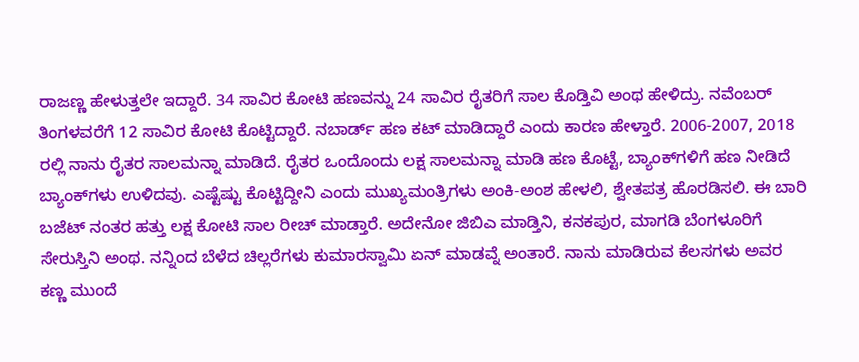ರಾಜಣ್ಣ ಹೇಳುತ್ತಲೇ ಇದ್ದಾರೆ. 34 ಸಾವಿರ ಕೋಟಿ ಹಣವನ್ನು 24 ಸಾವಿರ ರೈತರಿಗೆ ಸಾಲ ಕೊಡ್ತಿವಿ ಅಂಥ ಹೇಳಿದ್ರು. ನವೆಂಬರ್ ತಿಂಗಳವರೆಗೆ 12 ಸಾವಿರ ಕೋಟಿ ಕೊಟ್ಟಿದ್ದಾರೆ. ನಬಾರ್ಡ್ ಹಣ ಕಟ್ ಮಾಡಿದ್ದಾರೆ ಎಂದು ಕಾರಣ ಹೇಳ್ತಾರೆ. 2006-2007, 2018 ರಲ್ಲಿ ನಾನು ರೈತರ ಸಾಲಮನ್ನಾ ಮಾಡಿದೆ. ರೈತರ ಒಂದೊಂದು ಲಕ್ಷ ಸಾಲಮನ್ನಾ ಮಾಡಿ ಹಣ ಕೊಟ್ಟೆ, ಬ್ಯಾಂಕ್‌ಗಳಿಗೆ ಹಣ ನೀಡಿದೆ ಬ್ಯಾಂಕ್‌ಗಳು ಉಳಿದವು. ಎಷ್ಟೆಷ್ಟು ಕೊಟ್ಟಿದ್ದೀನಿ ಎಂದು ಮುಖ್ಯಮಂತ್ರಿಗಳು ಅಂಕಿ-ಅಂಶ ಹೇಳಲಿ, ಶ್ವೇತಪತ್ರ ಹೊರಡಿಸಲಿ. ಈ ಬಾರಿ ಬಜೆಟ್ ನಂತರ ಹತ್ತು ಲಕ್ಷ ಕೋಟಿ ಸಾಲ ರೀಚ್ ಮಾಡ್ತಾರೆ. ಅದೇನೋ ಜಿಬಿಎ ಮಾಡ್ತಿನಿ, ಕನಕಪುರ, ಮಾಗಡಿ ಬೆಂಗಳೂರಿಗೆ ಸೇರುಸ್ತಿನಿ ಅಂಥ. ನನ್ನಿಂದ ಬೆಳೆದ ಚಿಲ್ಲರೆಗಳು ಕುಮಾರಸ್ವಾಮಿ ಏನ್ ಮಾಡವ್ನೆ ಅಂತಾರೆ. ನಾನು ಮಾಡಿರುವ ಕೆಲಸಗಳು ಅವರ ಕಣ್ಣ ಮುಂದೆ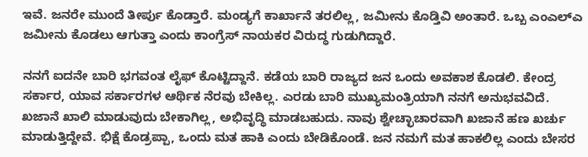ಇವೆ. ಜನರೇ ಮುಂದೆ ತೀರ್ಪು ಕೊಡ್ತಾರೆ. ಮಂಡ್ಯಗೆ ಕಾರ್ಖಾನೆ ತರಲಿಲ್ಲ, ಜಮೀನು ಕೊಡ್ತಿವಿ ಅಂತಾರೆ. ಒಬ್ಬ ಎಂಎಲ್‌ಎ ಜಮೀನು ಕೊಡಲು ಆಗುತ್ತಾ ಎಂದು ಕಾಂಗ್ರೆಸ್ ನಾಯಕರ ವಿರುದ್ಧ ಗುಡುಗಿದ್ದಾರೆ.

ನನಗೆ ಐದನೇ ಬಾರಿ ಭಗವಂತ ಲೈಫ್ ಕೊಟ್ಟಿದ್ದಾನೆ. ಕಡೆಯ ಬಾರಿ ರಾಜ್ಯದ ಜನ ಒಂದು ಅವಕಾಶ ಕೊಡಲಿ. ಕೇಂದ್ರ ಸರ್ಕಾರ, ಯಾವ ಸರ್ಕಾರಗಳ ಆರ್ಥಿಕ ನೆರವು ಬೇಕಿಲ್ಲ. ಎರಡು ಬಾರಿ ಮುಖ್ಯಮಂತ್ರಿಯಾಗಿ ನನಗೆ ಅನುಭವವಿದೆ. ಖಜಾನೆ ಖಾಲಿ ಮಾಡುವುದು ಬೇಕಾಗಿಲ್ಲ, ಅಭಿವೃದ್ಧಿ ಮಾಡಬಹುದು. ನಾವು ಶ್ವೇಚ್ಛಾಚಾರವಾಗಿ ಖಜಾನೆ ಹಣ ಖರ್ಚು ಮಾಡುತ್ತಿದ್ದೇವೆ. ಭಿಕ್ಷೆ ಕೊಡ್ರಪ್ಪಾ, ಒಂದು ಮತ ಹಾಕಿ ಎಂದು ಬೇಡಿಕೊಂಡೆ. ಜನ ನಮಗೆ ಮತ ಹಾಕಲಿಲ್ಲ ಎಂದು ಬೇಸರ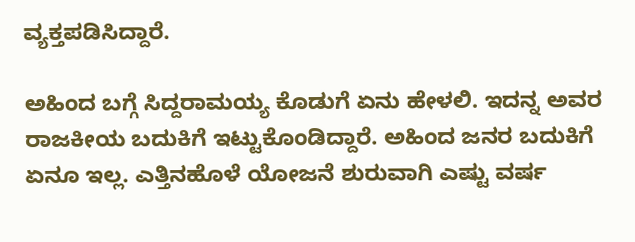ವ್ಯಕ್ತಪಡಿಸಿದ್ದಾರೆ.

ಅಹಿಂದ ಬಗ್ಗೆ ಸಿದ್ದರಾಮಯ್ಯ ಕೊಡುಗೆ ಏನು ಹೇಳಲಿ. ಇದನ್ನ ಅವರ ರಾಜಕೀಯ ಬದುಕಿಗೆ ಇಟ್ಟುಕೊಂಡಿದ್ದಾರೆ. ಅಹಿಂದ ಜನರ ಬದುಕಿಗೆ ಏನೂ ಇಲ್ಲ. ಎತ್ತಿನಹೊಳೆ ಯೋಜನೆ ಶುರುವಾಗಿ ಎಷ್ಟು ವರ್ಷ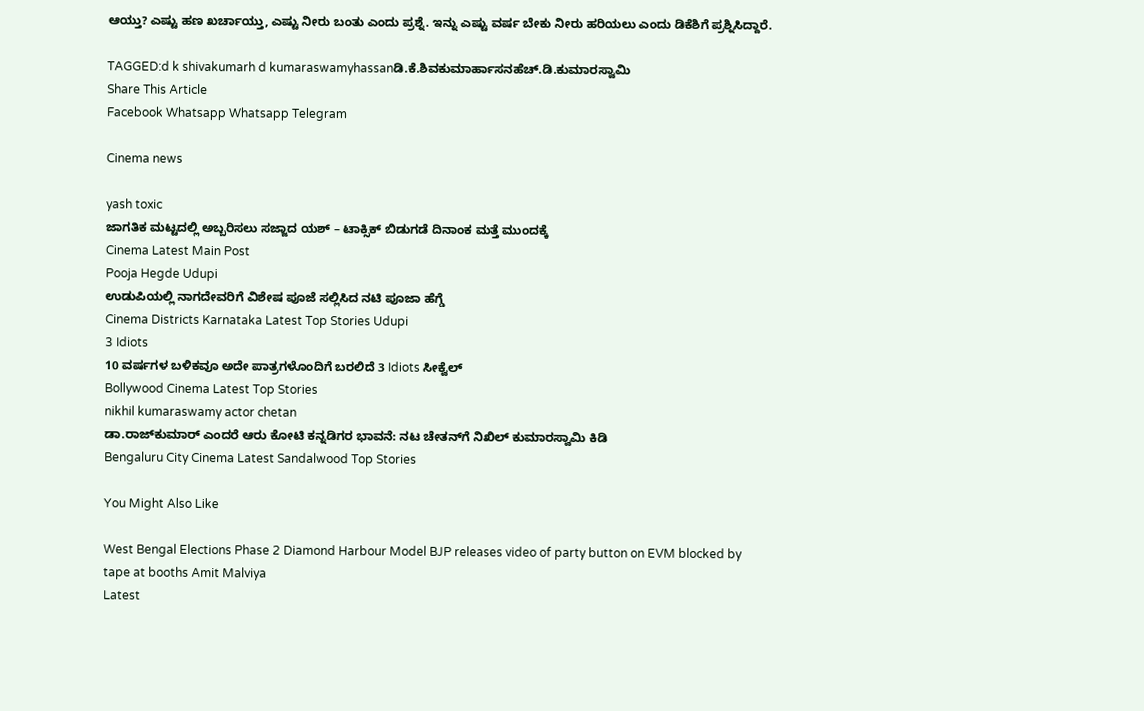ಆಯ್ತು? ಎಷ್ಟು ಹಣ ಖರ್ಚಾಯ್ತು, ಎಷ್ಟು ನೀರು ಬಂತು ಎಂದು ಪ್ರಶ್ನೆ. ಇನ್ನು ಎಷ್ಟು ವರ್ಷ ಬೇಕು ನೀರು ಹರಿಯಲು ಎಂದು ಡಿಕೆಶಿಗೆ ಪ್ರಶ್ನಿಸಿದ್ದಾರೆ.

TAGGED:d k shivakumarh d kumaraswamyhassanಡಿ.ಕೆ.ಶಿವಕುಮಾರ್ಹಾಸನಹೆಚ್‌.ಡಿ.ಕುಮಾರಸ್ವಾಮಿ
Share This Article
Facebook Whatsapp Whatsapp Telegram

Cinema news

yash toxic
ಜಾಗತಿಕ ಮಟ್ಟದಲ್ಲಿ ಅಬ್ಬರಿಸಲು ಸಜ್ಜಾದ ಯಶ್ – ಟಾಕ್ಸಿಕ್ ಬಿಡುಗಡೆ ದಿನಾಂಕ ಮತ್ತೆ ಮುಂದಕ್ಕೆ
Cinema Latest Main Post
Pooja Hegde Udupi
ಉಡುಪಿಯಲ್ಲಿ ನಾಗದೇವರಿಗೆ ವಿಶೇಷ ಪೂಜೆ ಸಲ್ಲಿಸಿದ ನಟಿ ಪೂಜಾ ಹೆಗ್ಡೆ
Cinema Districts Karnataka Latest Top Stories Udupi
3 Idiots
10 ವರ್ಷಗಳ ಬಳಿಕವೂ ಅದೇ ಪಾತ್ರಗಳೊಂದಿಗೆ ಬರಲಿದೆ 3 Idiots ಸೀಕ್ವೆಲ್
Bollywood Cinema Latest Top Stories
nikhil kumaraswamy actor chetan
ಡಾ.ರಾಜ್‌ಕುಮಾರ್ ಎಂದರೆ ಆರು ಕೋಟಿ ಕನ್ನಡಿಗರ ಭಾವನೆ: ನಟ ಚೇತನ್‌ಗೆ ನಿಖಿಲ್ ಕುಮಾರಸ್ವಾಮಿ ಕಿಡಿ
Bengaluru City Cinema Latest Sandalwood Top Stories

You Might Also Like

West Bengal Elections Phase 2 Diamond Harbour Model BJP releases video of party button on EVM blocked by tape at booths Amit Malviya
Latest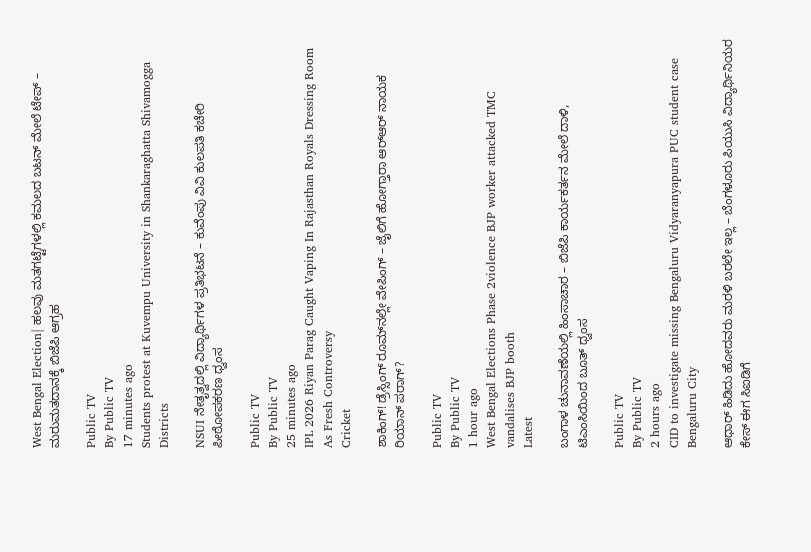West Bengal Election| ಹಲವು ಮತಗಟ್ಟೆಗಳಲ್ಲಿ ಕಮಲದ ಬಟನ್‌ ಮೇಲೆ ಟೇಪ್‌ – ಮರುಮತದಾನಕ್ಕೆ ಬಿಜೆಪಿ ಆಗ್ರಹ

Public TV
By Public TV
17 minutes ago
Students protest at Kuvempu University in Shankaraghatta Shivamogga
Districts

NSUI ನೇತೃತ್ವದಲ್ಲಿ ವಿದ್ಯಾರ್ಥಿಗಳ ಪ್ರತಿಭಟನೆ – ಕುವೆಂಪು ವಿವಿ ಕುಲಪತಿ ಕಚೇರಿ ಪೀಠೋಪಕರಣ ಧ್ವಂಸ

Public TV
By Public TV
25 minutes ago
IPL 2026 Riyan Parag Caught Vaping In Rajasthan Royals Dressing Room As Fresh Controversy
Cricket

ಶಾಕಿಂಗ್‌! ಡ್ರೆಸ್ಸಿಂಗ್‌ ರೂಮ್‌ನಲ್ಲೇ ವೇಪಿಂಗ್‌ – ಜೈಲಿಗೆ ಹೋಗ್ತಾರಾ ಆರ್‌ಆರ್‌ ನಾಯಕ ರಿಯಾನ್‌ ಪರಾಗ್‌?

Public TV
By Public TV
1 hour ago
West Bengal Elections Phase 2violence BJP worker attacked TMC vandalises BJP booth
Latest

ಬಂಗಾಳ ಚುನಾವಣೆಯಲ್ಲಿ ಹಿಂಸಾಚಾರ – ಬಿಜೆಪಿ ಕಾರ್ಯಕರ್ತನ ಮೇಲೆ ದಾಳಿ, ಟಿಎಂಸಿಯಿಂದ ಬೂತ್ ಧ್ವಂಸ

Public TV
By Public TV
2 hours ago
CID to investigate missing Bengaluru Vidyaranyapura PUC student case
Bengaluru City

ಆಧಾರ್ ಹಿಡಿದು ಹೋದವರು ಮರಳಿ ಬರಲೇ ಇಲ್ಲ – ಬೆಂಗಳೂರು ಪಿಯುಸಿ ವಿದ್ಯಾರ್ಥಿನಿಯರ ಕೇಸ್ ಈಗ ಸಿಐಡಿಗೆ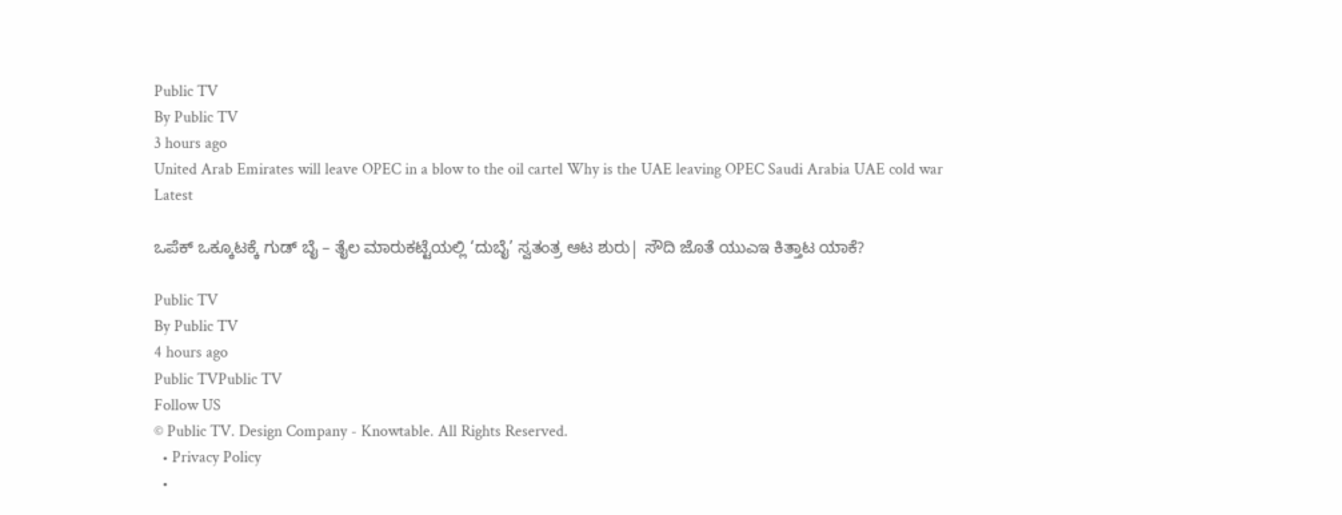Public TV
By Public TV
3 hours ago
United Arab Emirates will leave OPEC in a blow to the oil cartel Why is the UAE leaving OPEC Saudi Arabia UAE cold war
Latest

ಒಪೆಕ್ ಒಕ್ಕೂಟಕ್ಕೆ ಗುಡ್ ಬೈ – ತೈಲ ಮಾರುಕಟ್ಟೆಯಲ್ಲಿ ‘ದುಬೈ’ ಸ್ವತಂತ್ರ ಆಟ ಶುರು| ಸೌದಿ ಜೊತೆ ಯುಎಇ ಕಿತ್ತಾಟ ಯಾಕೆ?

Public TV
By Public TV
4 hours ago
Public TVPublic TV
Follow US
© Public TV. Design Company - Knowtable. All Rights Reserved.
  • Privacy Policy
  •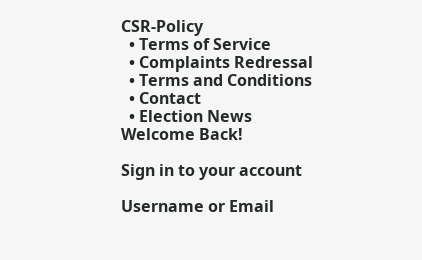CSR-Policy
  • Terms of Service
  • Complaints Redressal
  • Terms and Conditions
  • Contact
  • Election News
Welcome Back!

Sign in to your account

Username or Email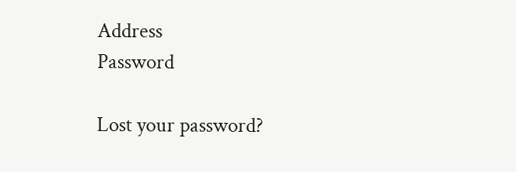Address
Password

Lost your password?